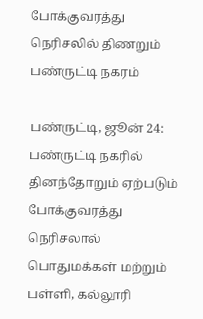போக்குவரத்து நெரிசலில் திணறும் பண்ருட்டி நகரம்

பண்ருட்டி, ஜூன் 24: பண்ருட்டி நகரில் தினந்தோறும் ஏற்படும் போக்குவரத்து நெரிசலால் பொதுமக்கள் மற்றும் பள்ளி, கல்லூரி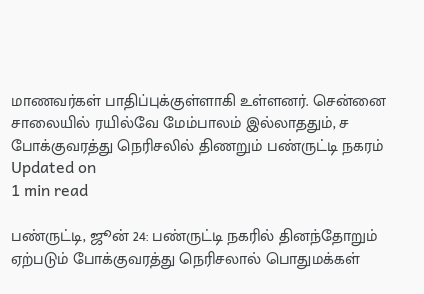மாணவர்கள் பாதிப்புக்குள்ளாகி உள்ளனர். சென்னை சாலையில் ரயில்வே மேம்பாலம் இல்லாததும், ச
போக்குவரத்து நெரிசலில் திணறும் பண்ருட்டி நகரம்
Updated on
1 min read

பண்ருட்டி, ஜூன் 24: பண்ருட்டி நகரில் தினந்தோறும் ஏற்படும் போக்குவரத்து நெரிசலால் பொதுமக்கள்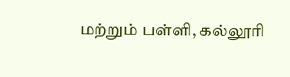மற்றும் பள்ளி, கல்லூரி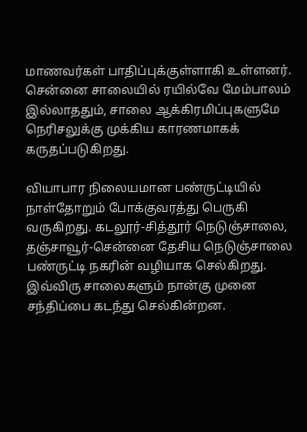மாணவர்கள் பாதிப்புக்குள்ளாகி உள்ளனர். சென்னை சாலையில் ரயில்வே மேம்பாலம் இல்லாததும், சாலை ஆக்கிரமிப்புகளுமே நெரிசலுக்கு முக்கிய காரணமாகக் கருதப்படுகிறது.

வியாபார நிலையமான பண்ருட்டியில் நாள்தோறும் போக்குவரத்து பெருகி வருகிறது. கடலூர்-சித்தூர் நெடுஞ்சாலை, தஞ்சாவூர்-சென்னை தேசிய நெடுஞ்சாலை பண்ருட்டி நகரின் வழியாக செல்கிறது. இவ்விரு சாலைகளும் நான்கு முனை சந்திப்பை கடந்து செல்கின்றன.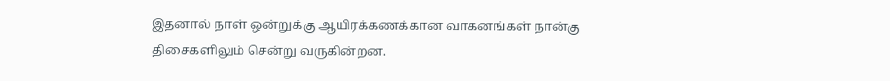இதனால் நாள் ஒன்றுக்கு ஆயிரக்கணக்கான வாகனங்கள் நான்கு திசைகளிலும் சென்று வருகின்றன.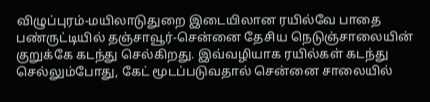விழுப்புரம்-மயிலாடுதுறை இடையிலான ரயில்வே பாதை பண்ருட்டியில் தஞ்சாவூர்-சென்னை தேசிய நெடுஞ்சாலையின் குறுக்கே கடந்து செல்கிறது. இவ்வழியாக ரயில்கள் கடந்து செல்லும்போது, கேட் மூடப்படுவதால் சென்னை சாலையில்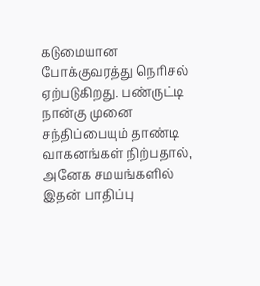கடுமையான போக்குவரத்து நெரிசல் ஏற்படுகிறது. பண்ருட்டி நான்கு முனை சந்திப்பையும் தாண்டி வாகனங்கள் நிற்பதால், அனேக சமயங்களில் இதன் பாதிப்பு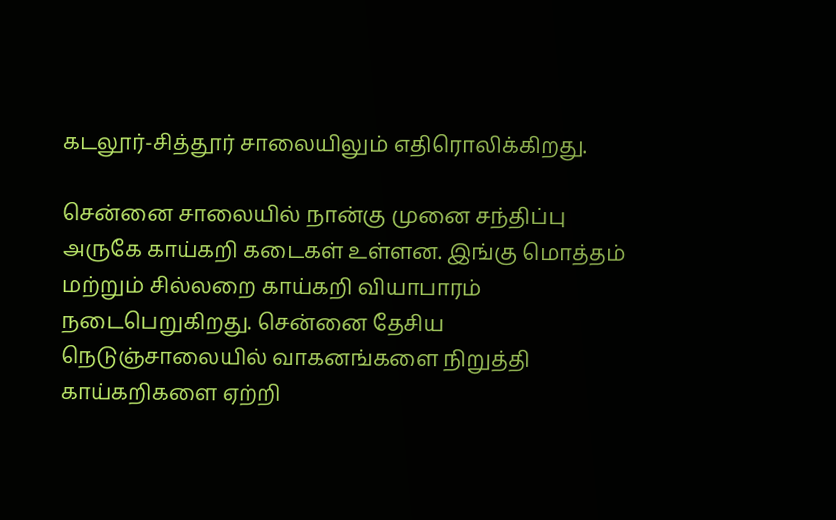கடலூர்-சித்தூர் சாலையிலும் எதிரொலிக்கிறது.

சென்னை சாலையில் நான்கு முனை சந்திப்பு அருகே காய்கறி கடைகள் உள்ளன. இங்கு மொத்தம் மற்றும் சில்லறை காய்கறி வியாபாரம் நடைபெறுகிறது. சென்னை தேசிய நெடுஞ்சாலையில் வாகனங்களை நிறுத்தி காய்கறிகளை ஏற்றி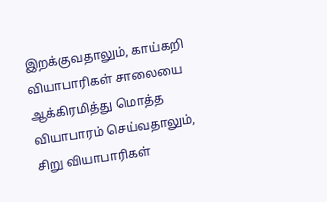இறக்குவதாலும், காய்கறி வியாபாரிகள் சாலையை ஆக்கிரமித்து மொத்த வியாபாரம் செய்வதாலும், சிறு வியாபாரிகள்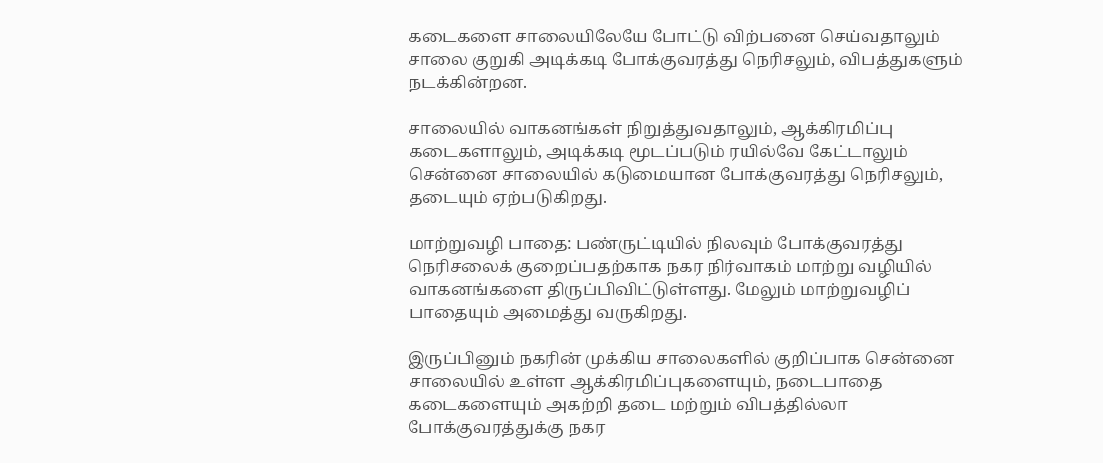கடைகளை சாலையிலேயே போட்டு விற்பனை செய்வதாலும் சாலை குறுகி அடிக்கடி போக்குவரத்து நெரிசலும், விபத்துகளும் நடக்கின்றன.

சாலையில் வாகனங்கள் நிறுத்துவதாலும், ஆக்கிரமிப்பு கடைகளாலும், அடிக்கடி மூடப்படும் ரயில்வே கேட்டாலும் சென்னை சாலையில் கடுமையான போக்குவரத்து நெரிசலும், தடையும் ஏற்படுகிறது.

மாற்றுவழி பாதை: பண்ருட்டியில் நிலவும் போக்குவரத்து நெரிசலைக் குறைப்பதற்காக நகர நிர்வாகம் மாற்று வழியில் வாகனங்களை திருப்பிவிட்டுள்ளது. மேலும் மாற்றுவழிப் பாதையும் அமைத்து வருகிறது.

இருப்பினும் நகரின் முக்கிய சாலைகளில் குறிப்பாக சென்னை சாலையில் உள்ள ஆக்கிரமிப்புகளையும், நடைபாதை கடைகளையும் அகற்றி தடை மற்றும் விபத்தில்லா போக்குவரத்துக்கு நகர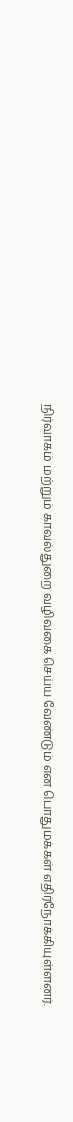நிர்வாகம் மற்றும் காவல்துறை வழிவகை செய்ய வேண்டும் என பொதுமக்கள் எதிர்நோக்கியுள்ளனர்.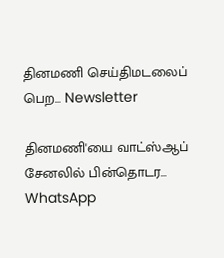தினமணி செய்திமடலைப் பெற... Newsletter

தினமணி'யை வாட்ஸ்ஆப் சேனலில் பின்தொடர... WhatsApp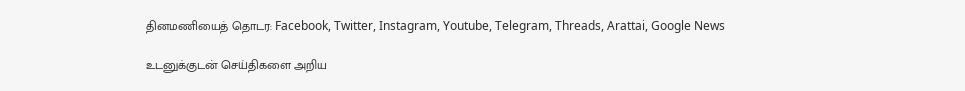தினமணியைத் தொடர: Facebook, Twitter, Instagram, Youtube, Telegram, Threads, Arattai, Google News

உடனுக்குடன் செய்திகளை அறிய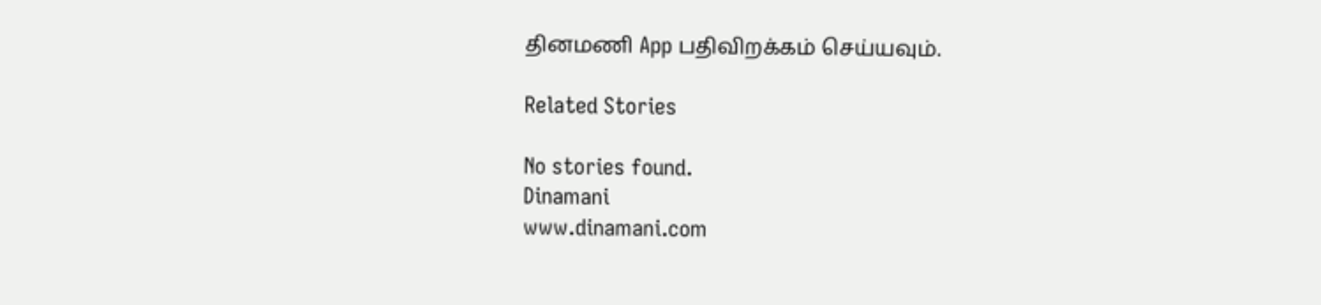தினமணி App பதிவிறக்கம் செய்யவும்.

Related Stories

No stories found.
Dinamani
www.dinamani.com